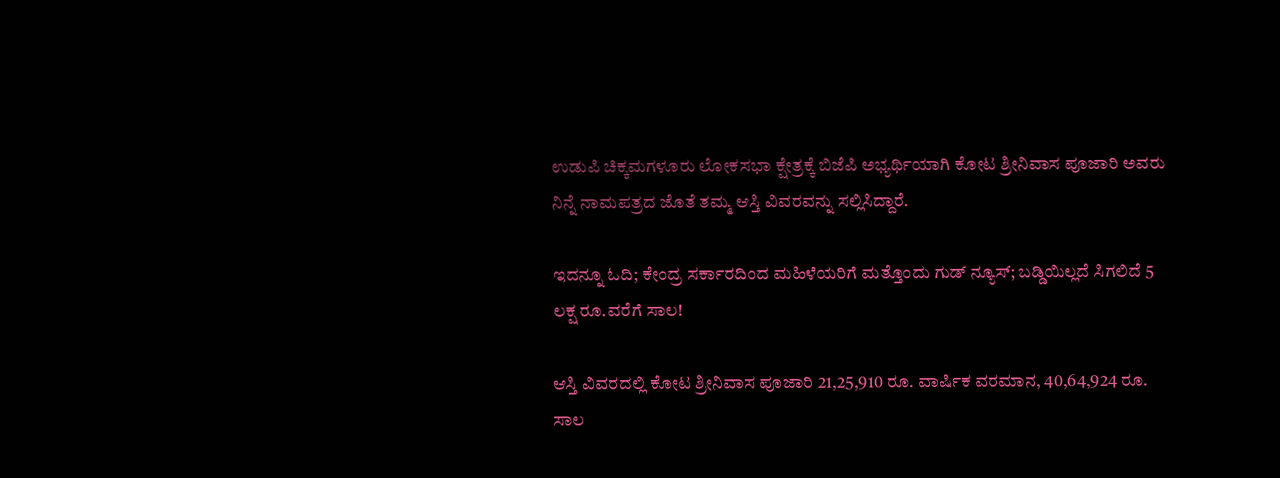ಉಡುಪಿ ಚಿಕ್ಕಮಗಳೂರು ಲೋಕಸಭಾ ಕ್ಷೇತ್ರಕ್ಕೆ ಬಿಜೆಪಿ ಅಭ್ಯರ್ಥಿಯಾಗಿ ಕೋಟ ಶ್ರೀನಿವಾಸ ಪೂಜಾರಿ ಅವರು ನಿನ್ನೆ ನಾಮಪತ್ರದ ಜೊತೆ ತಮ್ಮ ಆಸ್ತಿ ವಿವರವನ್ನು ಸಲ್ಲಿಸಿದ್ದಾರೆ.

ಇದನ್ನೂ ಓದಿ; ಕೇಂದ್ರ ಸರ್ಕಾರದಿಂದ ಮಹಿಳೆಯರಿಗೆ ಮತ್ತೊಂದು ಗುಡ್ ನ್ಯೂಸ್; ಬಡ್ಡಿಯಿಲ್ಲದೆ ಸಿಗಲಿದೆ 5 ಲಕ್ಷ ರೂ.ವರೆಗೆ ಸಾಲ!

ಆಸ್ತಿ ವಿವರದಲ್ಲಿ ಕೋಟ ಶ್ರೀನಿವಾಸ ಪೂಜಾರಿ 21,25,910 ರೂ. ವಾರ್ಷಿಕ ವರಮಾನ, 40,64,924 ರೂ. ಸಾಲ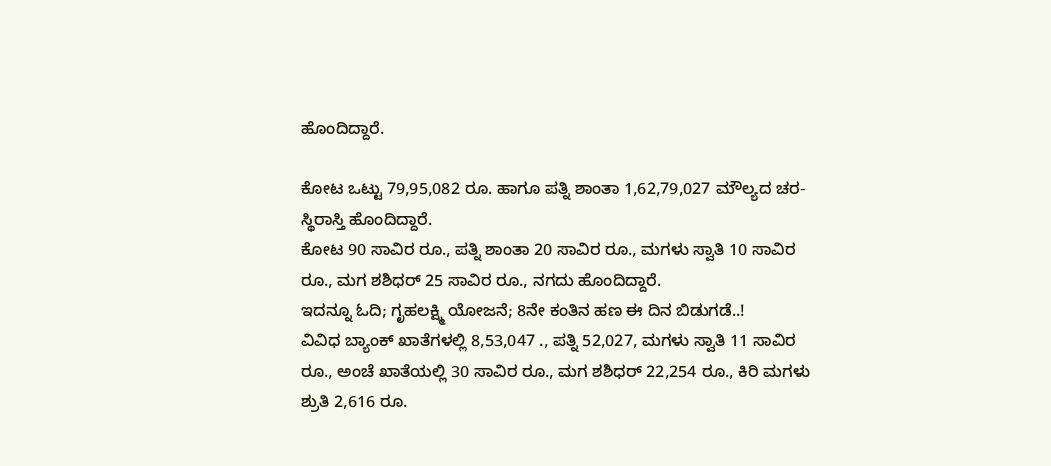ಹೊಂದಿದ್ದಾರೆ.

ಕೋಟ ಒಟ್ಟು 79,95,082 ರೂ. ಹಾಗೂ ಪತ್ನಿ ಶಾಂತಾ 1,62,79,027 ಮೌಲ್ಯದ ಚರ-ಸ್ಥಿರಾಸ್ತಿ ಹೊಂದಿದ್ದಾರೆ.
ಕೋಟ 90 ಸಾವಿರ ರೂ., ಪತ್ನಿ ಶಾಂತಾ 20 ಸಾವಿರ ರೂ., ಮಗಳು ಸ್ವಾತಿ 10 ಸಾವಿರ ರೂ., ಮಗ ಶಶಿಧರ್ 25 ಸಾವಿರ ರೂ., ನಗದು ಹೊಂದಿದ್ದಾರೆ.
ಇದನ್ನೂ ಓದಿ; ಗೃಹಲಕ್ಷ್ಮಿ ಯೋಜನೆ; 8ನೇ ಕಂತಿನ ಹಣ ಈ ದಿನ ಬಿಡುಗಡೆ..!
ವಿವಿಧ ಬ್ಯಾಂಕ್ ಖಾತೆಗಳಲ್ಲಿ 8,53,047 ., ಪತ್ನಿ 52,027, ಮಗಳು ಸ್ವಾತಿ 11 ಸಾವಿರ ರೂ., ಅಂಚೆ ಖಾತೆಯಲ್ಲಿ 30 ಸಾವಿರ ರೂ., ಮಗ ಶಶಿಧರ್ 22,254 ರೂ., ಕಿರಿ ಮಗಳು ಶ್ರುತಿ 2,616 ರೂ.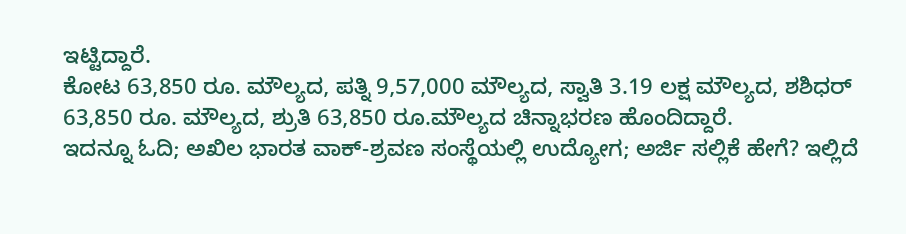ಇಟ್ಟಿದ್ದಾರೆ.
ಕೋಟ 63,850 ರೂ. ಮೌಲ್ಯದ, ಪತ್ನಿ 9,57,000 ಮೌಲ್ಯದ, ಸ್ವಾತಿ 3.19 ಲಕ್ಷ ಮೌಲ್ಯದ, ಶಶಿಧರ್ 63,850 ರೂ. ಮೌಲ್ಯದ, ಶ್ರುತಿ 63,850 ರೂ.ಮೌಲ್ಯದ ಚಿನ್ನಾಭರಣ ಹೊಂದಿದ್ದಾರೆ.
ಇದನ್ನೂ ಓದಿ; ಅಖಿಲ ಭಾರತ ವಾಕ್-ಶ್ರವಣ ಸಂಸ್ಥೆಯಲ್ಲಿ ಉದ್ಯೋಗ; ಅರ್ಜಿ ಸಲ್ಲಿಕೆ ಹೇಗೆ? ಇಲ್ಲಿದೆ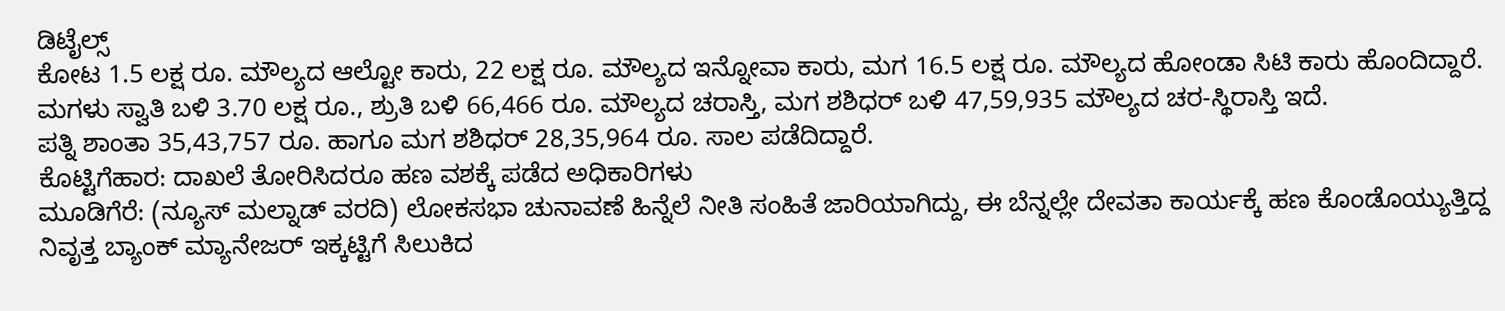ಡಿಟೈಲ್ಸ್
ಕೋಟ 1.5 ಲಕ್ಷ ರೂ. ಮೌಲ್ಯದ ಆಲ್ಟೋ ಕಾರು, 22 ಲಕ್ಷ ರೂ. ಮೌಲ್ಯದ ಇನ್ನೋವಾ ಕಾರು, ಮಗ 16.5 ಲಕ್ಷ ರೂ. ಮೌಲ್ಯದ ಹೋಂಡಾ ಸಿಟಿ ಕಾರು ಹೊಂದಿದ್ದಾರೆ.
ಮಗಳು ಸ್ವಾತಿ ಬಳಿ 3.70 ಲಕ್ಷ ರೂ., ಶ್ರುತಿ ಬಳಿ 66,466 ರೂ. ಮೌಲ್ಯದ ಚರಾಸ್ತಿ, ಮಗ ಶಶಿಧರ್ ಬಳಿ 47,59,935 ಮೌಲ್ಯದ ಚರ-ಸ್ಥಿರಾಸ್ತಿ ಇದೆ.
ಪತ್ನಿ ಶಾಂತಾ 35,43,757 ರೂ. ಹಾಗೂ ಮಗ ಶಶಿಧರ್ 28,35,964 ರೂ. ಸಾಲ ಪಡೆದಿದ್ದಾರೆ.
ಕೊಟ್ಟಿಗೆಹಾರ: ದಾಖಲೆ ತೋರಿಸಿದರೂ ಹಣ ವಶಕ್ಕೆ ಪಡೆದ ಅಧಿಕಾರಿಗಳು
ಮೂಡಿಗೆರೆ: (ನ್ಯೂಸ್ ಮಲ್ನಾಡ್ ವರದಿ) ಲೋಕಸಭಾ ಚುನಾವಣೆ ಹಿನ್ನೆಲೆ ನೀತಿ ಸಂಹಿತೆ ಜಾರಿಯಾಗಿದ್ದು, ಈ ಬೆನ್ನಲ್ಲೇ ದೇವತಾ ಕಾರ್ಯಕ್ಕೆ ಹಣ ಕೊಂಡೊಯ್ಯುತ್ತಿದ್ದ ನಿವೃತ್ತ ಬ್ಯಾಂಕ್ ಮ್ಯಾನೇಜರ್ ಇಕ್ಕಟ್ಟಿಗೆ ಸಿಲುಕಿದ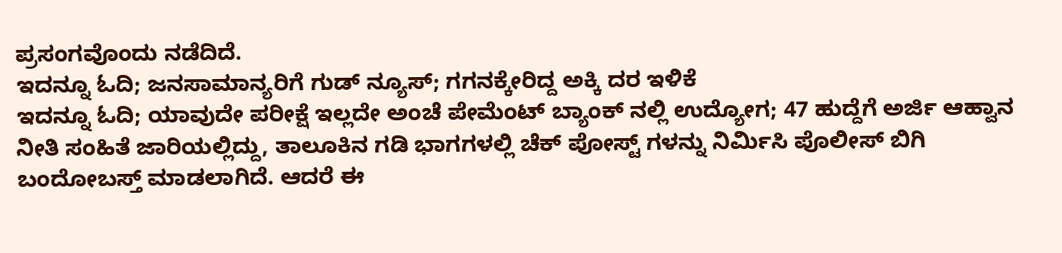ಪ್ರಸಂಗವೊಂದು ನಡೆದಿದೆ.
ಇದನ್ನೂ ಓದಿ; ಜನಸಾಮಾನ್ಯರಿಗೆ ಗುಡ್ ನ್ಯೂಸ್; ಗಗನಕ್ಕೇರಿದ್ದ ಅಕ್ಕಿ ದರ ಇಳಿಕೆ
ಇದನ್ನೂ ಓದಿ; ಯಾವುದೇ ಪರೀಕ್ಷೆ ಇಲ್ಲದೇ ಅಂಚೆ ಪೇಮೆಂಟ್ ಬ್ಯಾಂಕ್ ನಲ್ಲಿ ಉದ್ಯೋಗ; 47 ಹುದ್ದೆಗೆ ಅರ್ಜಿ ಆಹ್ವಾನ
ನೀತಿ ಸಂಹಿತೆ ಜಾರಿಯಲ್ಲಿದ್ದು, ತಾಲೂಕಿನ ಗಡಿ ಭಾಗಗಳಲ್ಲಿ ಚೆಕ್ ಪೋಸ್ಟ್ ಗಳನ್ನು ನಿರ್ಮಿಸಿ ಪೊಲೀಸ್ ಬಿಗಿ ಬಂದೋಬಸ್ತ್ ಮಾಡಲಾಗಿದೆ. ಆದರೆ ಈ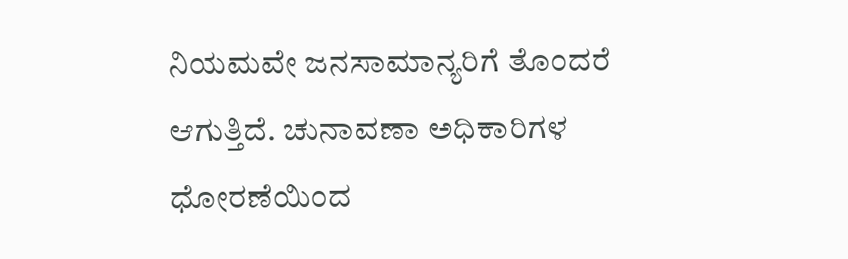ನಿಯಮವೇ ಜನಸಾಮಾನ್ಯರಿಗೆ ತೊಂದರೆ ಆಗುತ್ತಿದೆ. ಚುನಾವಣಾ ಅಧಿಕಾರಿಗಳ ಧೋರಣೆಯಿಂದ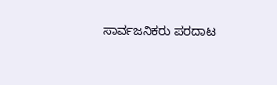ಸಾರ್ವಜನಿಕರು ಪರದಾಟ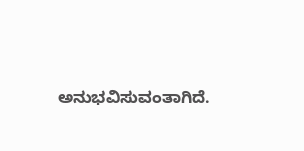ಅನುಭವಿಸುವಂತಾಗಿದೆ.